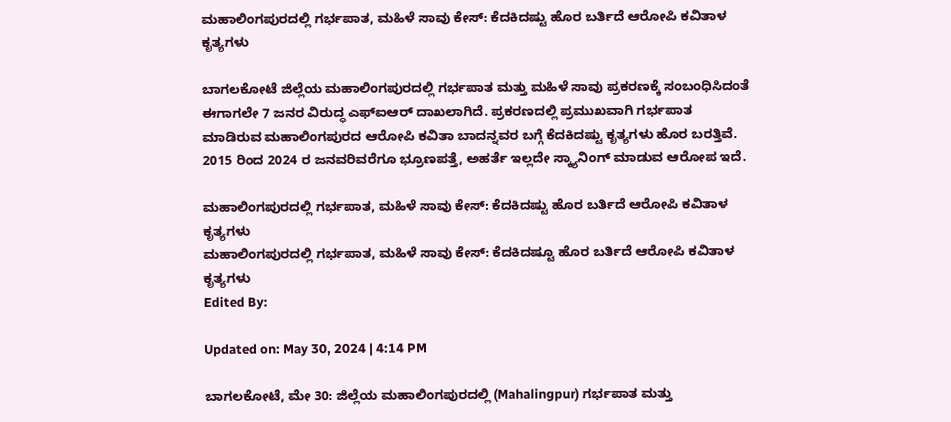ಮಹಾಲಿಂಗಪುರದಲ್ಲಿ ಗರ್ಭಪಾತ, ಮಹಿಳೆ ಸಾವು ಕೇಸ್: ಕೆದಕಿದಷ್ಟು ಹೊರ ಬರ್ತಿದೆ ಆರೋಪಿ ಕವಿತಾಳ ಕೃತ್ಯಗಳು

ಬಾಗಲಕೋಟೆ ಜಿಲ್ಲೆಯ ಮಹಾಲಿಂಗಪುರದಲ್ಲಿ ಗರ್ಭಪಾತ ಮತ್ತು ಮಹಿಳೆ ಸಾವು ಪ್ರಕರಣಕ್ಕೆ ಸಂಬಂಧಿಸಿದಂತೆ ಈಗಾಗಲೇ 7 ಜನರ ವಿರುದ್ಧ ಎಫ್ಐಆರ್ ದಾಖಲಾಗಿದೆ. ಪ್ರಕರಣದಲ್ಲಿ ಪ್ರಮುಖವಾಗಿ ಗರ್ಭಪಾತ ಮಾಡಿರುವ ಮಹಾಲಿಂಗಪುರದ ಆರೋಪಿ ಕವಿತಾ ಬಾದನ್ನವರ ಬಗ್ಗೆ ಕೆದಕಿದಷ್ಟು ಕೃತ್ಯಗಳು ಹೊರ ಬರತ್ತಿವೆ. 2015 ರಿಂದ 2024 ರ ಜನವರಿವರೆಗೂ ಭ್ರೂಣಪತ್ತೆ, ಅಹರ್ತೆ ಇಲ್ಲದೇ ಸ್ಕ್ಯಾನಿಂಗ್ ಮಾಡುವ ಆರೋಪ ಇದೆ.

ಮಹಾಲಿಂಗಪುರದಲ್ಲಿ ಗರ್ಭಪಾತ, ಮಹಿಳೆ ಸಾವು ಕೇಸ್: ಕೆದಕಿದಷ್ಟು ಹೊರ ಬರ್ತಿದೆ ಆರೋಪಿ ಕವಿತಾಳ ಕೃತ್ಯಗಳು
ಮಹಾಲಿಂಗಪುರದಲ್ಲಿ ಗರ್ಭಪಾತ, ಮಹಿಳೆ ಸಾವು ಕೇಸ್: ಕೆದಕಿದಷ್ಟೂ ಹೊರ ಬರ್ತಿದೆ ಆರೋಪಿ ಕವಿತಾಳ ಕೃತ್ಯಗಳು
Edited By:

Updated on: May 30, 2024 | 4:14 PM

ಬಾಗಲಕೋಟೆ, ಮೇ 30: ಜಿಲ್ಲೆಯ ಮಹಾಲಿಂಗಪುರದಲ್ಲಿ (Mahalingpur) ಗರ್ಭಪಾತ ಮತ್ತು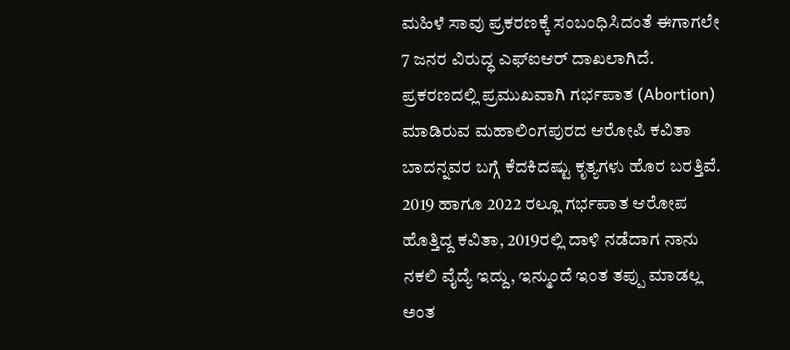ಮಹಿಳೆ ಸಾವು ಪ್ರಕರಣಕ್ಕೆ ಸಂಬಂಧಿಸಿದಂತೆ ಈಗಾಗಲೇ 7 ಜನರ ವಿರುದ್ಧ ಎಫ್ಐಆರ್ ದಾಖಲಾಗಿದೆ. ಪ್ರಕರಣದಲ್ಲಿ ಪ್ರಮುಖವಾಗಿ ಗರ್ಭಪಾತ (Abortion) ಮಾಡಿರುವ ಮಹಾಲಿಂಗಪುರದ ಆರೋಪಿ ಕವಿತಾ ಬಾದನ್ನವರ ಬಗ್ಗೆ ಕೆದಕಿದಷ್ಟು ಕೃತ್ಯಗಳು ಹೊರ ಬರತ್ತಿವೆ. 2019 ಹಾಗೂ 2022 ರಲ್ಲೂ ಗರ್ಭಪಾತ ಆರೋಪ ಹೊತ್ತಿದ್ದ ಕವಿತಾ, 2019ರಲ್ಲಿ ದಾಳಿ ನಡೆದಾಗ ನಾನು ನಕಲಿ ವೈದ್ಯೆ ಇದ್ದು, ಇನ್ಮುಂದೆ ಇಂತ ತಪ್ಪು ಮಾಡಲ್ಲ ಅಂತ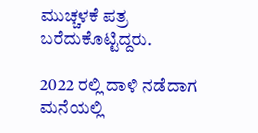ಮುಚ್ಚಳಕೆ ಪತ್ರ ಬರೆದುಕೊಟ್ಟಿದ್ದರು.

2022 ರಲ್ಲಿ ದಾಳಿ ನಡೆದಾಗ ಮನೆಯಲ್ಲಿ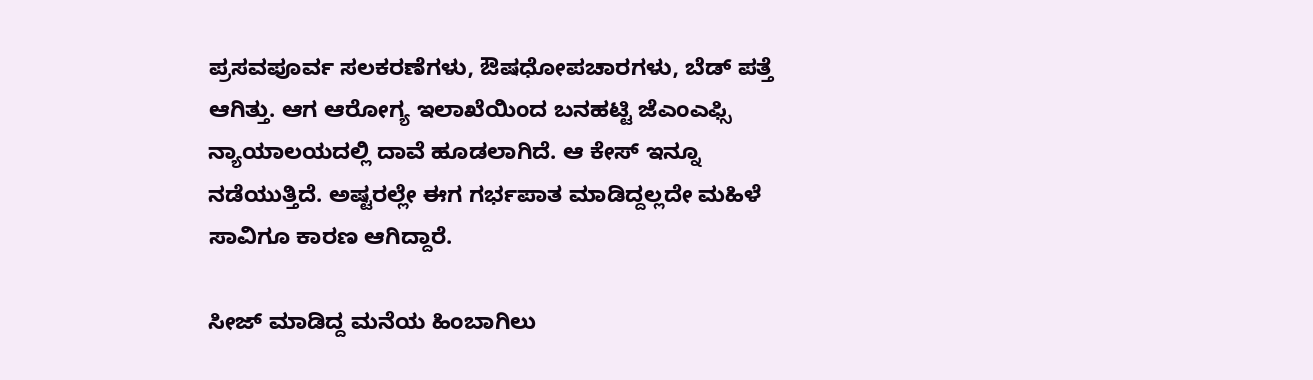ಪ್ರಸವಪೂರ್ವ ಸಲಕರಣೆಗಳು, ಔಷಧೋಪಚಾರಗಳು, ಬೆಡ್ ಪತ್ತೆ ಆಗಿತ್ತು. ಆಗ ಆರೋಗ್ಯ ಇಲಾಖೆಯಿಂದ ಬನಹಟ್ಟಿ ಜೆಎಂಎಫ್ಸಿ ನ್ಯಾಯಾಲಯದಲ್ಲಿ ದಾವೆ ಹೂಡಲಾಗಿದೆ. ಆ ಕೇಸ್ ಇನ್ನೂ ನಡೆಯುತ್ತಿದೆ. ಅಷ್ಟರಲ್ಲೇ ಈಗ ಗರ್ಭಪಾತ ಮಾಡಿದ್ದಲ್ಲದೇ ಮಹಿಳೆ ಸಾವಿಗೂ ಕಾರಣ ಆಗಿದ್ದಾರೆ.

ಸೀಜ್ ಮಾಡಿದ್ದ ಮನೆಯ ಹಿಂಬಾಗಿಲು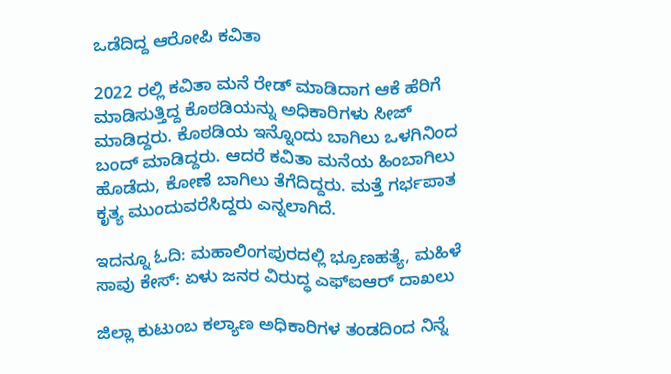ಒಡೆದಿದ್ದ ಆರೋಪಿ ಕವಿತಾ

2022 ರಲ್ಲಿ ಕವಿತಾ ಮನೆ ರೇಡ್ ಮಾಡಿದಾಗ ಆಕೆ ಹೆರಿಗೆ ಮಾಡಿಸುತ್ತಿದ್ದ ಕೊಠಡಿಯನ್ನು ಅಧಿಕಾರಿಗಳು ಸೀಜ್ ಮಾಡಿದ್ದರು. ಕೊಠಡಿಯ ಇನ್ನೊಂದು ಬಾಗಿಲು ಒಳಗಿನಿಂದ ಬಂದ್ ಮಾಡಿದ್ದರು. ಆದರೆ ಕವಿತಾ ಮನೆಯ ಹಿಂಬಾಗಿಲು ಹೊಡೆದು, ಕೋಣೆ ಬಾಗಿಲು ತೆಗೆದಿದ್ದರು. ಮತ್ತೆ ಗರ್ಭಪಾತ ಕೃತ್ಯ ಮುಂದುವರೆಸಿದ್ದರು ಎನ್ನಲಾಗಿದೆ.

ಇದನ್ನೂ ಓದಿ: ಮಹಾಲಿಂಗಪುರದಲ್ಲಿ ಭ್ರೂಣಹತ್ಯೆ, ಮಹಿಳೆ ಸಾವು ಕೇಸ್: ಏಳು ಜನರ ವಿರುದ್ಧ ಎಫ್ಐಆರ್ ದಾಖಲು

ಜಿಲ್ಲಾ ಕುಟುಂಬ ಕಲ್ಯಾಣ ಅಧಿಕಾರಿಗಳ ತಂಡದಿಂದ ನಿನ್ನೆ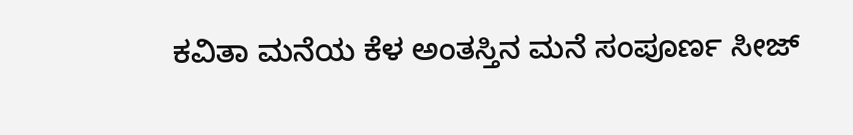ಕವಿತಾ ಮನೆಯ ಕೆಳ ಅಂತಸ್ತಿನ ಮನೆ ಸಂಪೂರ್ಣ ಸೀಜ್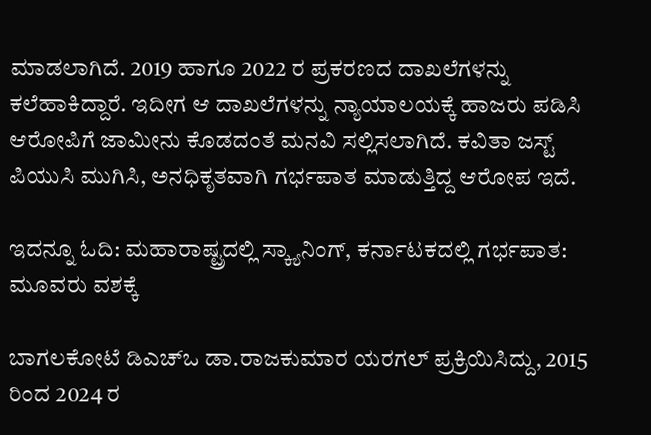ಮಾಡಲಾಗಿದೆ. 2019 ಹಾಗೂ 2022 ರ ಪ್ರಕರಣದ ದಾಖಲೆಗಳನ್ನು ಕಲೆಹಾಕಿದ್ದಾರೆ. ಇದೀಗ ಆ ದಾಖಲೆಗಳನ್ನು ನ್ಯಾಯಾಲಯಕ್ಕೆ ಹಾಜರು ಪಡಿಸಿ ಆರೋಪಿಗೆ ಜಾಮೀನು ಕೊಡದಂತೆ ಮನವಿ ಸಲ್ಲಿಸಲಾಗಿದೆ. ಕವಿತಾ ಜಸ್ಟ್ ಪಿಯುಸಿ ಮುಗಿಸಿ, ಅನಧಿಕೃತವಾಗಿ ಗರ್ಭಪಾತ ಮಾಡುತ್ತಿದ್ದ ಆರೋಪ ಇದೆ.

ಇದನ್ನೂ ಓದಿ: ಮಹಾರಾಷ್ಟ್ರದಲ್ಲಿ ಸ್ಕ್ಯಾನಿಂಗ್, ಕರ್ನಾಟಕದಲ್ಲಿ ಗರ್ಭಪಾತ: ಮೂವರು ವಶಕ್ಕೆ

ಬಾಗಲಕೋಟೆ ಡಿಎಚ್ಒ ಡಾ.ರಾಜಕುಮಾರ ಯರಗಲ್ ಪ್ರಕ್ರಿಯಿಸಿದ್ದು, 2015 ರಿಂದ 2024 ರ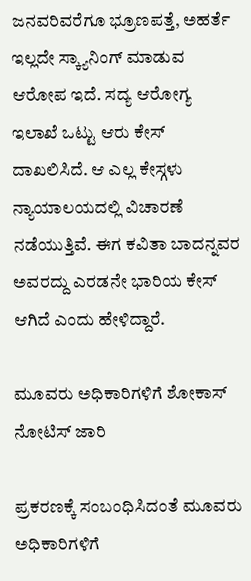ಜನವರಿವರೆಗೂ ಭ್ರೂಣಪತ್ತೆ, ಅಹರ್ತೆ ಇಲ್ಲದೇ ಸ್ಕ್ಯಾನಿಂಗ್ ಮಾಡುವ ಆರೋಪ ಇದೆ. ಸದ್ಯ ಆರೋಗ್ಯ ಇಲಾಖೆ ಒಟ್ಟು ಆರು ಕೇಸ್ ದಾಖಲಿಸಿದೆ. ಆ ಎಲ್ಲ ಕೇಸ್ಗಳು ನ್ಯಾಯಾಲಯದಲ್ಲಿ ವಿಚಾರಣೆ ನಡೆಯುತ್ತಿವೆ. ಈಗ ಕವಿತಾ ಬಾದನ್ನವರ ಅವರದ್ದು ಎರಡನೇ ಭಾರಿಯ ಕೇಸ್ ಆಗಿದೆ ಎಂದು ಹೇಳಿದ್ದಾರೆ.

ಮೂವರು ಅಧಿಕಾರಿಗಳಿಗೆ ಶೋಕಾಸ್ ನೋಟಿಸ್ ಜಾರಿ

ಪ್ರಕರಣಕ್ಕೆ ಸಂಬಂಧಿಸಿದಂತೆ ಮೂವರು ಅಧಿಕಾರಿಗಳಿಗೆ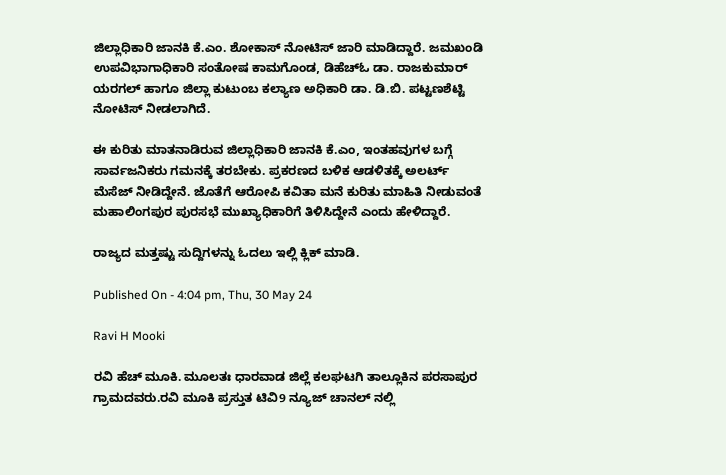ಜಿಲ್ಲಾಧಿಕಾರಿ ಜಾನಕಿ ಕೆ.ಎಂ. ಶೋಕಾಸ್ ನೋಟಿಸ್ ಜಾರಿ ಮಾಡಿದ್ದಾರೆ. ಜಮಖಂಡಿ ಉಪವಿಭಾಗಾಧಿಕಾರಿ ಸಂತೋಷ ಕಾಮಗೊಂಡ, ಡಿಹೆಚ್ಓ ಡಾ. ರಾಜಕುಮಾರ್ ಯರಗಲ್ ಹಾಗೂ ಜಿಲ್ಲಾ ಕುಟುಂಬ ಕಲ್ಯಾಣ ಅಧಿಕಾರಿ ಡಾ. ಡಿ.ಬಿ. ಪಟ್ಟಣಶೆಟ್ಟಿ ನೋಟಿಸ್ ನೀಡಲಾಗಿದೆ.

ಈ ಕುರಿತು ಮಾತನಾಡಿರುವ ಜಿಲ್ಲಾಧಿಕಾರಿ ಜಾನಕಿ ಕೆ.ಎಂ, ಇಂತಹವುಗಳ ಬಗ್ಗೆ ಸಾರ್ವಜನಿಕರು ಗಮನಕ್ಕೆ ತರಬೇಕು. ಪ್ರಕರಣದ ಬಳಿಕ ಆಡಳಿತಕ್ಕೆ ಅಲರ್ಟ್ ಮೆಸೆಜ್ ನೀಡಿದ್ದೇನೆ. ಜೊತೆಗೆ ಆರೋಪಿ ಕವಿತಾ ಮನೆ ಕುರಿತು ಮಾಹಿತಿ ನೀಡುವಂತೆ ಮಹಾಲಿಂಗಪುರ ಪುರಸಭೆ ಮುಖ್ಯಾಧಿಕಾರಿಗೆ ತಿಳಿಸಿದ್ದೇನೆ ಎಂದು ಹೇಳಿದ್ದಾರೆ.

ರಾಜ್ಯದ ಮತ್ತಷ್ಟು ಸುದ್ದಿಗಳನ್ನು ಓದಲು ಇಲ್ಲಿ ಕ್ಲಿಕ್ ಮಾಡಿ.

Published On - 4:04 pm, Thu, 30 May 24

Ravi H Mooki

ರವಿ ಹೆಚ್ ಮೂಕಿ. ಮೂಲತಃ ಧಾರವಾಡ ಜಿಲ್ಲೆ ಕಲಘಟಗಿ ತಾಲ್ಲೂಕಿನ ಪರಸಾಪುರ ಗ್ರಾಮದವರು.ರವಿ ಮೂಕಿ ಪ್ರಸ್ತುತ ಟಿವಿ9 ನ್ಯೂಜ್ ಚಾನಲ್‌ ನಲ್ಲಿ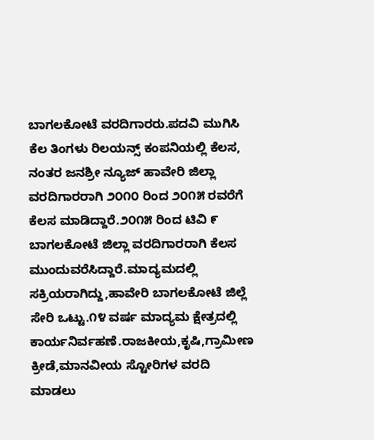ಬಾಗಲಕೋಟೆ ವರದಿಗಾರರು.ಪದವಿ ಮುಗಿಸಿ ಕೆಲ ತಿಂಗಳು ರಿಲಯನ್ಸ್ ಕಂಪನಿಯಲ್ಲಿ ಕೆಲಸ, ನಂತರ ಜನಶ್ರೀ ನ್ಯೂಜ್‌ ಹಾವೇರಿ ಜಿಲ್ಲಾ ವರದಿಗಾರರಾಗಿ ೨೦೧೦ ರಿಂದ ೨೦೧೫ ರವರೆಗೆ ಕೆಲಸ ಮಾಡಿದ್ದಾರೆ.೨೦೧೫ ರಿಂದ‌ ಟಿವಿ ೯ ಬಾಗಲಕೋಟೆ ಜಿಲ್ಲಾ ವರದಿಗಾರರಾಗಿ ‌ಕೆಲಸ ಮುಂದುವರೆಸಿದ್ದಾರೆ.ಮಾದ್ಯಮದಲ್ಲಿ ಸಕ್ರಿಯರಾಗಿದ್ದು,ಹಾವೇರಿ ಬಾಗಲಕೋಟೆ ಜಿಲ್ಲೆ ಸೇರಿ ಒಟ್ಟು.೧೪ ವರ್ಷ ಮಾದ್ಯಮ ಕ್ಷೇತ್ರದಲ್ಲಿ ಕಾರ್ಯನಿರ್ವಹಣೆ.ರಾಜಕೀಯ,ಕೃಷಿ,ಗ್ರಾಮೀಣ ಕ್ರೀಡೆ,ಮಾನವೀಯ ಸ್ಟೋರಿಗಳ ವರದಿ ಮಾಡಲು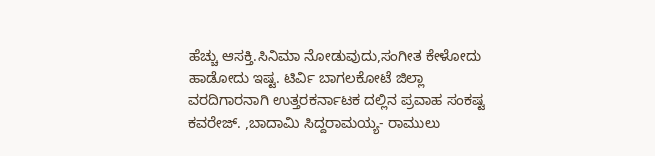ಹೆಚ್ಚು ಆಸಕ್ತಿ.ಸಿನಿಮಾ ನೋಡುವುದು,ಸಂಗೀತ ಕೇಳೋದು ಹಾಡೋದು ಇಷ್ಟ. ಟಿರ್ವಿ ಬಾಗಲಕೋಟೆ ಜಿಲ್ಲಾ ವರದಿಗಾರನಾಗಿ ಉತ್ತರಕರ್ನಾಟಕ ದಲ್ಲಿನ ಪ್ರವಾಹ ಸಂಕಷ್ಟ ಕವರೇಜ್. ,ಬಾದಾಮಿ ಸಿದ್ದರಾಮಯ್ಯ- ರಾಮುಲು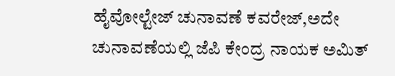ಹೈವೋಲ್ಟೇಜ್ ಚುನಾವಣೆ ಕವರೇಜ್,ಅದೇ ಚುನಾವಣೆಯಲ್ಲಿ ಜೆಪಿ ಕೇಂದ್ರ ನಾಯಕ ಅಮಿತ್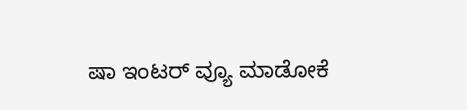ಷಾ ಇಂಟರ್ ವ್ಯೂ ಮಾಡೋಕೆ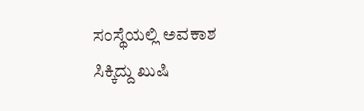ಸಂಸ್ಥೆಯಲ್ಲಿ ಅವಕಾಶ ಸಿಕ್ಕಿದ್ದು ಖುಷಿ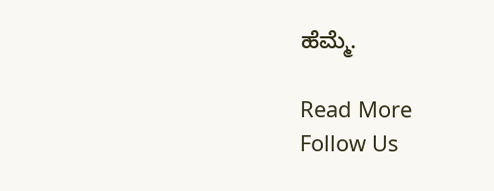ಹೆಮ್ಮೆ.

Read More
Follow Us